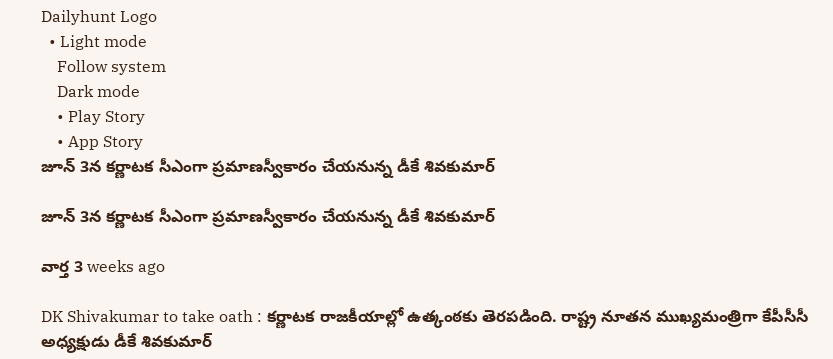Dailyhunt Logo
  • Light mode
    Follow system
    Dark mode
    • Play Story
    • App Story
జూన్ 3న కర్ణాటక సీఎంగా ప్రమాణస్వీకారం చేయనున్న డీకే శివకుమార్‌

జూన్ 3న కర్ణాటక సీఎంగా ప్రమాణస్వీకారం చేయనున్న డీకే శివకుమార్‌

వార్త 3 weeks ago

DK Shivakumar to take oath : కర్ణాటక రాజకీయాల్లో ఉత్కంఠకు తెరపడింది. రాష్ట్ర నూతన ముఖ్యమంత్రిగా కేపీసీసీ అధ్యక్షుడు డీకే శివకుమార్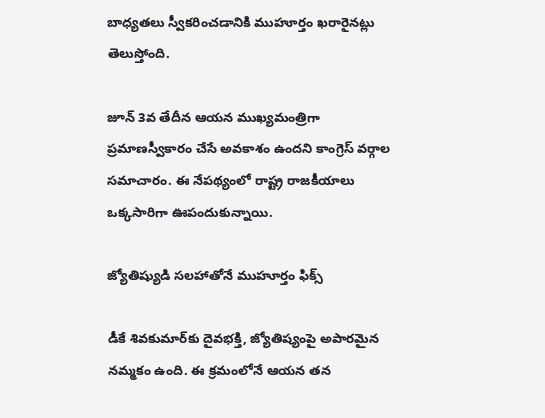బాధ్యతలు స్వీకరించడానికి ముహూర్తం ఖరారైనట్లు తెలుస్తోంది.

జూన్ 3వ తేదీన ఆయన ముఖ్యమంత్రిగా ప్రమాణస్వీకారం చేసే అవకాశం ఉందని కాంగ్రెస్ వర్గాల సమాచారం. ఈ నేపథ్యంలో రాష్ట్ర రాజకీయాలు ఒక్కసారిగా ఊపందుకున్నాయి.

జ్యోతిష్యుడి సలహాతోనే ముహూర్తం ఫిక్స్

డీకే శివకుమార్‌కు దైవభక్తి, జ్యోతిష్యంపై అపారమైన నమ్మకం ఉంది. ఈ క్రమంలోనే ఆయన తన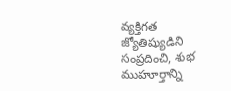వ్యక్తిగత జ్యోతిష్యుడిని సంప్రదించి, శుభ ముహూర్తాన్ని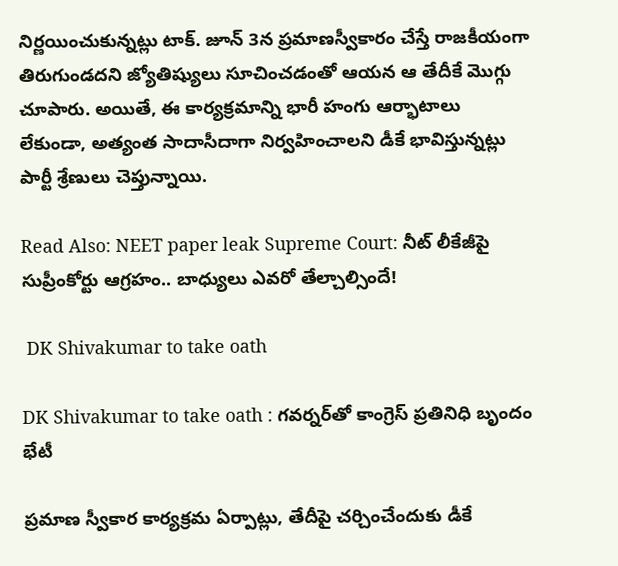నిర్ణయించుకున్నట్లు టాక్. జూన్ 3న ప్రమాణస్వీకారం చేస్తే రాజకీయంగా తిరుగుండదని జ్యోతిష్యులు సూచించడంతో ఆయన ఆ తేదీకే మొగ్గు చూపారు. అయితే, ఈ కార్యక్రమాన్ని భారీ హంగు ఆర్భాటాలు లేకుండా, అత్యంత సాదాసీదాగా నిర్వహించాలని డీకే భావిస్తున్నట్లు పార్టీ శ్రేణులు చెప్తున్నాయి.

Read Also: NEET paper leak Supreme Court: నీట్ లీకేజీపై సుప్రీంకోర్టు ఆగ్రహం.. బాధ్యులు ఎవరో తేల్చాల్సిందే!

 DK Shivakumar to take oath

DK Shivakumar to take oath : గవర్నర్‌తో కాంగ్రెస్ ప్రతినిధి బృందం భేటీ

ప్రమాణ స్వీకార కార్యక్రమ ఏర్పాట్లు, తేదీపై చర్చించేందుకు డీకే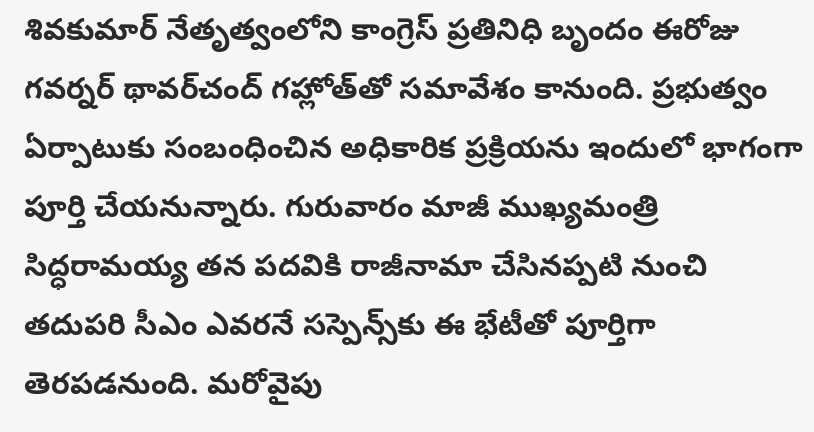శివకుమార్ నేతృత్వంలోని కాంగ్రెస్ ప్రతినిధి బృందం ఈరోజు గవర్నర్ థావర్‌చంద్ గహ్లోత్‌తో సమావేశం కానుంది. ప్రభుత్వం ఏర్పాటుకు సంబంధించిన అధికారిక ప్రక్రియను ఇందులో భాగంగా పూర్తి చేయనున్నారు. గురువారం మాజీ ముఖ్యమంత్రి సిద్ధరామయ్య తన పదవికి రాజీనామా చేసినప్పటి నుంచి తదుపరి సీఎం ఎవరనే సస్పెన్స్‌కు ఈ భేటీతో పూర్తిగా తెరపడనుంది. మరోవైపు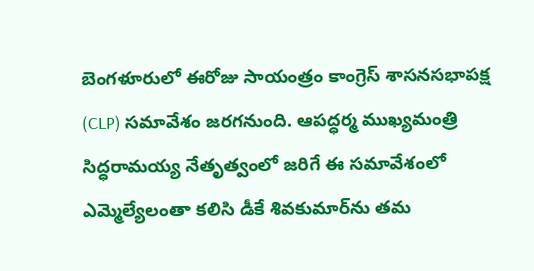బెంగళూరులో ఈరోజు సాయంత్రం కాంగ్రెస్ శాసనసభాపక్ష (CLP) సమావేశం జరగనుంది. ఆపద్ధర్మ ముఖ్యమంత్రి సిద్ధరామయ్య నేతృత్వంలో జరిగే ఈ సమావేశంలో ఎమ్మెల్యేలంతా కలిసి డీకే శివకుమార్‌ను తమ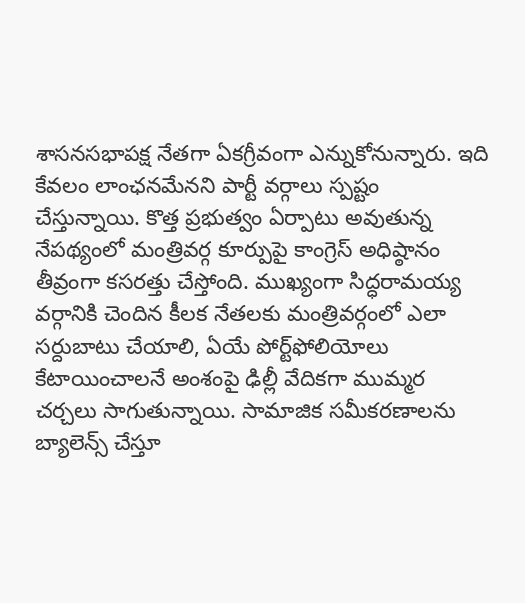శాసనసభాపక్ష నేతగా ఏకగ్రీవంగా ఎన్నుకోనున్నారు. ఇది కేవలం లాంఛనమేనని పార్టీ వర్గాలు స్పష్టం చేస్తున్నాయి. కొత్త ప్రభుత్వం ఏర్పాటు అవుతున్న నేపథ్యంలో మంత్రివర్గ కూర్పుపై కాంగ్రెస్ అధిష్ఠానం తీవ్రంగా కసరత్తు చేస్తోంది. ముఖ్యంగా సిద్ధరామయ్య వర్గానికి చెందిన కీలక నేతలకు మంత్రివర్గంలో ఎలా సర్దుబాటు చేయాలి, ఏయే పోర్ట్‌ఫోలియోలు కేటాయించాలనే అంశంపై ఢిల్లీ వేదికగా ముమ్మర చర్చలు సాగుతున్నాయి. సామాజిక సమీకరణాలను బ్యాలెన్స్ చేస్తూ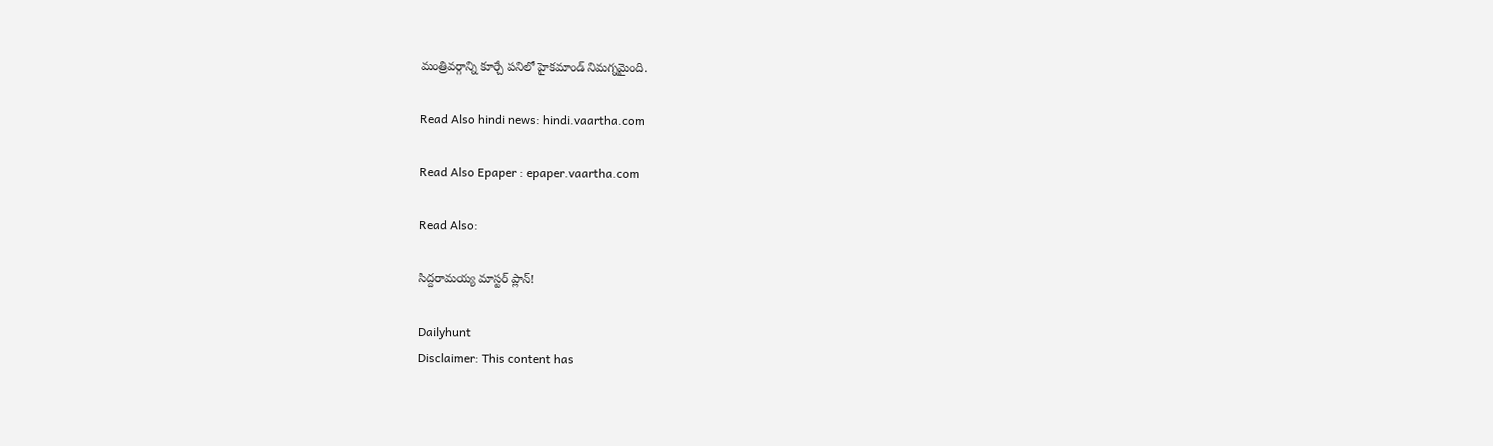మంత్రివర్గాన్ని కూర్చే పనిలో హైకమాండ్ నిమగ్నమైంది.

Read Also hindi news: hindi.vaartha.com

Read Also Epaper : epaper.vaartha.com

Read Also:

సిద్దరామయ్య మాస్టర్ ప్లాన్!

Dailyhunt
Disclaimer: This content has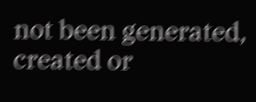not been generated, created or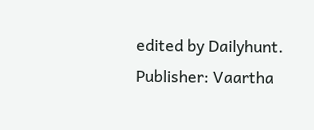edited by Dailyhunt. Publisher: Vaartha